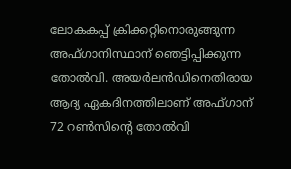ലോകകപ്പ് ക്രിക്കറ്റിനൊരുങ്ങുന്ന അഫ്ഗാനിസ്ഥാന് ഞെട്ടിപ്പിക്കുന്ന തോല്‍വി. അയര്‍ലന്‍ഡിനെതിരായ ആദ്യ ഏകദിനത്തിലാണ് അഫ്ഗാന് 72 റണ്‍സിന്റെ തോല്‍വി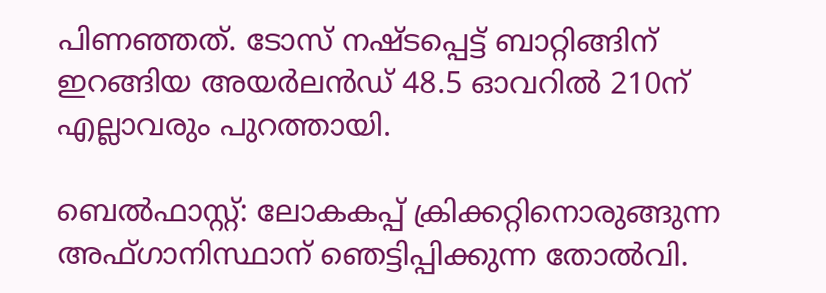പിണഞ്ഞത്. ടോസ് നഷ്ടപ്പെട്ട് ബാറ്റിങ്ങിന് ഇറങ്ങിയ അയര്‍ലന്‍ഡ് 48.5 ഓവറില്‍ 210ന് എല്ലാവരും പുറത്തായി.

ബെല്‍ഫാസ്റ്റ്: ലോകകപ്പ് ക്രിക്കറ്റിനൊരുങ്ങുന്ന അഫ്ഗാനിസ്ഥാന് ഞെട്ടിപ്പിക്കുന്ന തോല്‍വി.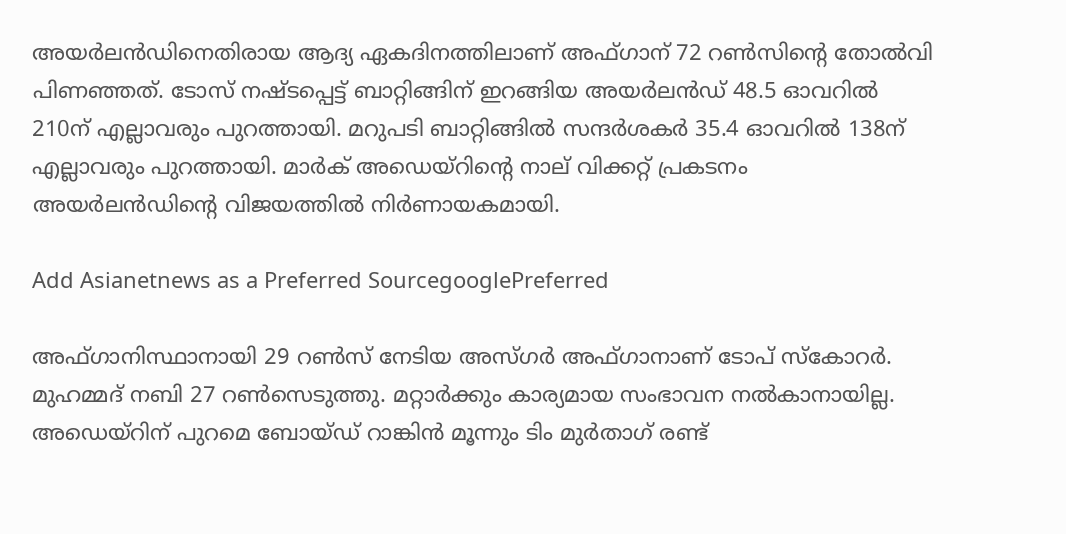അയര്‍ലന്‍ഡിനെതിരായ ആദ്യ ഏകദിനത്തിലാണ് അഫ്ഗാന് 72 റണ്‍സിന്റെ തോല്‍വി പിണഞ്ഞത്. ടോസ് നഷ്ടപ്പെട്ട് ബാറ്റിങ്ങിന് ഇറങ്ങിയ അയര്‍ലന്‍ഡ് 48.5 ഓവറില്‍ 210ന് എല്ലാവരും പുറത്തായി. മറുപടി ബാറ്റിങ്ങില്‍ സന്ദര്‍ശകര്‍ 35.4 ഓവറില്‍ 138ന് എല്ലാവരും പുറത്തായി. മാര്‍ക് അഡെയ്‌റിന്റെ നാല് വിക്കറ്റ് പ്രകടനം അയര്‍ലന്‍ഡിന്റെ വിജയത്തില്‍ നിര്‍ണായകമായി.

Add Asianetnews as a Preferred SourcegooglePreferred

അഫ്ഗാനിസ്ഥാനായി 29 റണ്‍സ് നേടിയ അസ്ഗര്‍ അഫ്ഗാനാണ് ടോപ് സ്‌കോറര്‍. മുഹമ്മദ് നബി 27 റണ്‍സെടുത്തു. മറ്റാര്‍ക്കും കാര്യമായ സംഭാവന നല്‍കാനായില്ല. അഡെയ്‌റിന് പുറമെ ബോയ്ഡ് റാങ്കിന്‍ മൂന്നും ടിം മുര്‍താഗ് രണ്ട്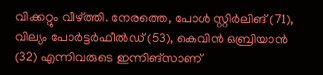വിക്കറ്റും വീഴ്ത്തി. നേരത്തെ, പോള്‍ സ്റ്റിര്‍ലിങ് (71), വില്യം പോര്‍ട്ടര്‍ഫീല്‍ഡ് (53), കെവിന്‍ ഒബ്രിയാന്‍ (32) എന്നിവരുടെ ഇന്നിങ്‌സാണ്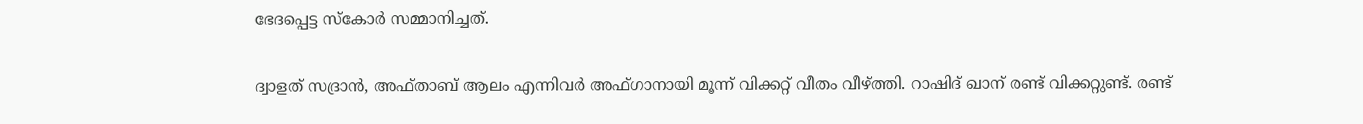ഭേദപ്പെട്ട സ്‌കോര്‍ സമ്മാനിച്ചത്.

ദ്വാളത് സദ്രാന്‍, അഫ്താബ് ആലം എന്നിവര്‍ അഫ്ഗാനായി മൂന്ന് വിക്കറ്റ് വീതം വീഴ്ത്തി. റാഷിദ് ഖാന് രണ്ട് വിക്കറ്റുണ്ട്. രണ്ട്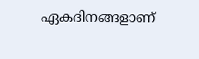ഏകദിനങ്ങളാണ്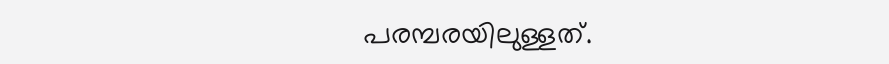പരമ്പരയിലുള്ളത്.